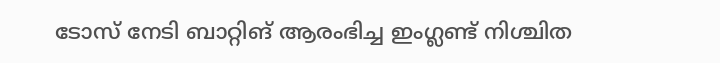ടോസ് നേടി ബാറ്റിങ് ആരംഭിച്ച ഇംഗ്ലണ്ട് നിശ്ചിത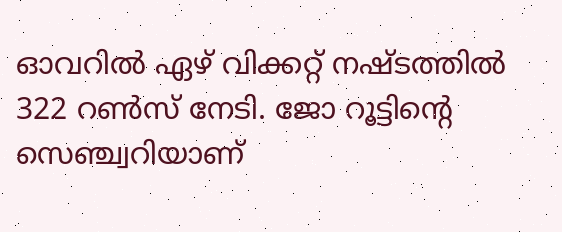ഓവറില്‍ ഏഴ് വിക്കറ്റ് നഷ്ടത്തില്‍ 322 റണ്‍സ് നേടി. ജോ റൂട്ടിന്‍റെ സെഞ്ച്വറിയാണ്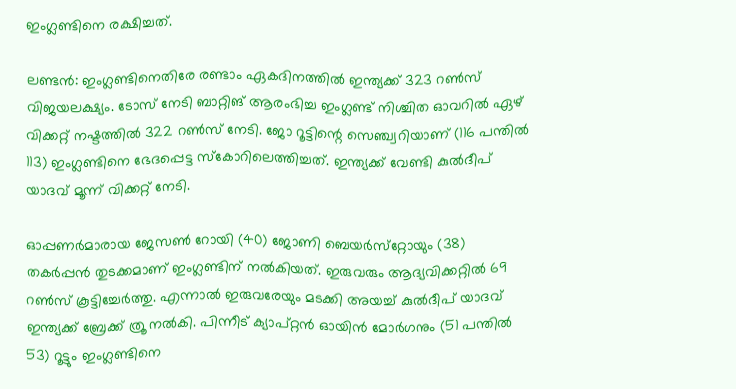ഇംഗ്ലണ്ടിനെ രക്ഷിച്ചത്.

ലണ്ടന്‍: ഇംഗ്ലണ്ടിനെതിരേ രണ്ടാം ഏകദിനത്തില്‍ ഇന്ത്യക്ക് 323 റണ്‍സ് വിജയലക്ഷ്യം. ടോസ് നേടി ബാറ്റിങ് ആരംഭിച്ച ഇംഗ്ലണ്ട് നിശ്ചിത ഓവറില്‍ ഏഴ് വിക്കറ്റ് നഷ്ടത്തില്‍ 322 റണ്‍സ് നേടി. ജോ റൂട്ടിന്റെ സെഞ്ച്വറിയാണ് (116 പന്തില്‍ 113) ഇംഗ്ലണ്ടിനെ ഭേദപ്പെട്ട സ്‌കോറിലെത്തിച്ചത്. ഇന്ത്യക്ക് വേണ്ടി കുല്‍ദീപ് യാദവ് മൂന്ന് വിക്കറ്റ് നേടി.

ഓപ്പണര്‍മാരായ ജേസണ്‍ റോയി (40) ജോണി ബെയര്‍സ്‌റ്റോയും (38) തകര്‍പ്പന്‍ തുടക്കമാണ് ഇംഗ്ലണ്ടിന് നല്‍കിയത്. ഇരുവരും ആദ്യവിക്കറ്റില്‍ 69 റണ്‍സ് കൂട്ടിച്ചേര്‍ത്തു. എന്നാല്‍ ഇരുവരേയും മടക്കി അയച്ച് കുല്‍ദീപ് യാദവ് ഇന്ത്യക്ക് ബ്രേക്ക് ത്രൂ നല്‍കി. പിന്നീട് ക്യാപ്റ്റന്‍ ഓയിന്‍ മോര്‍ഗനും (51 പന്തില്‍ 53) റൂട്ടും ഇംഗ്ലണ്ടിനെ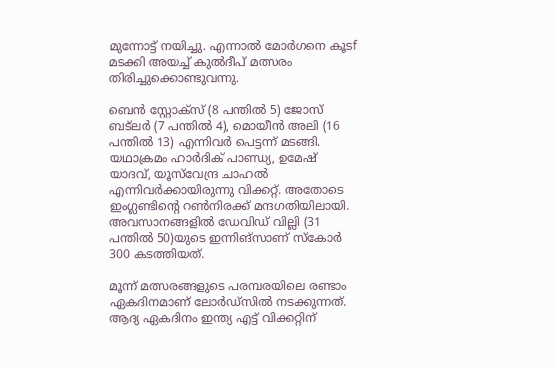മുന്നോട്ട് നയിച്ചു. എന്നാല്‍ മോര്‍ഗനെ കൂടf മടക്കി അയച്ച് കുല്‍ദീപ് മത്സരം തിരിച്ചുക്കൊണ്ടുവന്നു.

ബെന്‍ സ്റ്റോക്‌സ് (8 പന്തില്‍ 5) ജോസ് ബട്‌ലര്‍ (7 പന്തില്‍ 4), മൊയീന്‍ അലി (16 പന്തില്‍ 13) എന്നിവര്‍ പെട്ടന്ന് മടങ്ങി. യഥാക്രമം ഹാര്‍ദിക് പാണ്ഡ്യ, ഉമേഷ് യാദവ്, യൂസ്‌വേന്ദ്ര ചാഹല്‍ എന്നിവര്‍ക്കായിരുന്നു വിക്കറ്റ്. അതോടെ ഇംഗ്ലണ്ടിന്റെ റണ്‍നിരക്ക് മന്ദഗതിയിലായി. അവസാനങ്ങളില്‍ ഡേവിഡ് വില്ലി (31 പന്തില്‍ 50)യുടെ ഇന്നിങ്‌സാണ് സ്‌കോര്‍ 300 കടത്തിയത്.

മൂന്ന് മത്സരങ്ങളുടെ പരമ്പരയിലെ രണ്ടാം ഏകദിനമാണ് ലോര്‍ഡ്‌സില്‍ നടക്കുന്നത്. ആദ്യ ഏകദിനം ഇന്ത്യ എട്ട് വിക്കറ്റിന്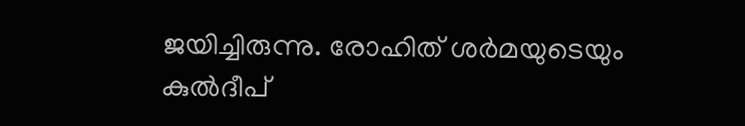ജയിച്ചിരുന്നു. രോഹിത് ശര്‍മയുടെയും കുല്‍ദീപ്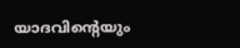യാദവിന്റെയും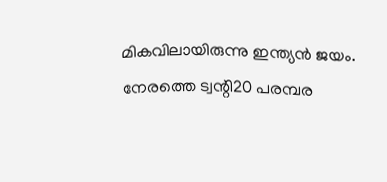മികവിലായിരുന്നു ഇന്ത്യന്‍ ജയം. നേരത്തെ ട്വന്റി20 പരമ്പര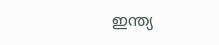ഇന്ത്യ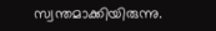സ്വന്തമാക്കിയിരുന്നു.